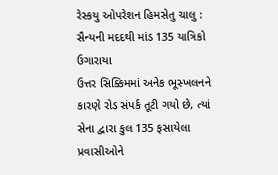રેસ્કયુ ઓપરેશન હિમસેતુ ચાલુ : સૈન્યની મદદથી માંડ 135 યાત્રિકો ઉગારાયા
ઉત્તર સિક્કિમમાં અનેક ભૂસ્ખલનને કારણે રોડ સંપર્ક તૂટી ગયો છે, ત્યાં સેના દ્વારા કુલ 135 ફસાયેલા પ્રવાસીઓને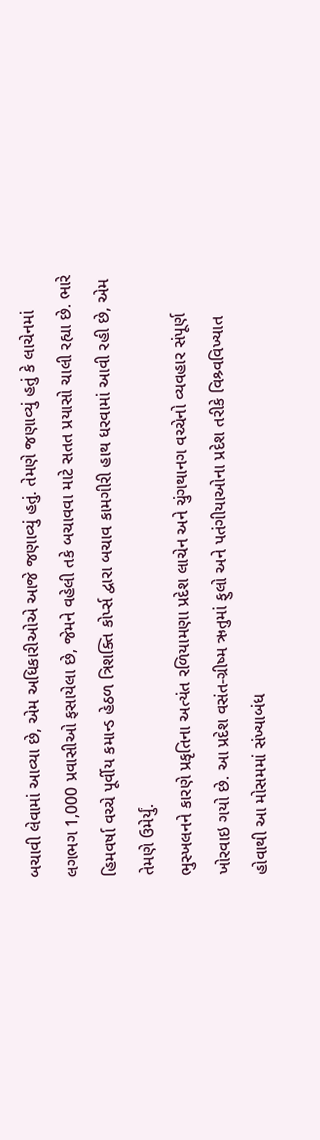બચાવી લેવામાં આવ્યા છે, એમ અધિકારીઓએ આજે જણાવ્યું હતું. તેમણે જણાવ્યું હતું કે લાચેનમાં લગભગ 1,000 પ્રવાસીઓ ફસાયેલા છે, જેમને વહેલી તકે બચાવવા માટે સતત પ્રયાસો ચાલી રહ્યા છે. ભારે હિમવર્ષા વચ્ચે પૂર્વીય કમાન્ડ હેઠળ ત્રિશક્તિ કોર્પ્સ દ્વારા બચાવ કામગીરી હાથ ધરવામાં આવી રહી છે, એમ તેમણે ઉમેર્યું.
ભુસ્ખલનને કારણે પ્રકૃતિના અત્યંત રળિયામણા પ્રદેશ લાચેન અને ચુંગથાનગ વચ્ચેનો વ્યવહાર સંપૂર્ણ ખોરવાઇ ગયો છે. આ પ્રદેશ વસંત-ગ્રીષ્મ ઋતુમાં ફુલો અને પતંગીયાઓના પ્રદેશ તરીકે વિશ્ર્વવિખ્યાત હોવાથી આ મોસમમાં સંખ્યાબંધ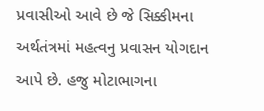પ્રવાસીઓ આવે છે જે સિક્કીમના અર્થતંત્રમાં મહત્વનુ પ્રવાસન યોગદાન આપે છે. હજુ મોટાભાગના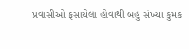પ્રવાસીઓ ફસાયેલા હોવાથી બહુ સંખ્યા કુમક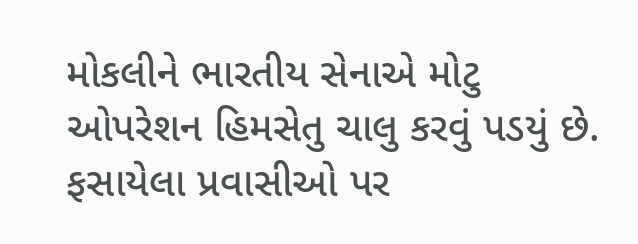મોકલીને ભારતીય સેનાએ મોટુ ઓપરેશન હિમસેતુ ચાલુ કરવું પડયું છે. ફસાયેલા પ્રવાસીઓ પર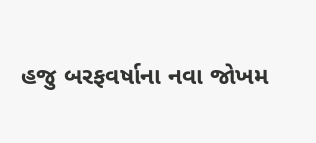હજુ બરફવર્ષાના નવા જોખમ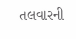તલવારની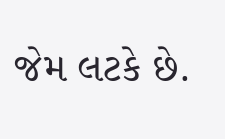જેમ લટકે છે.